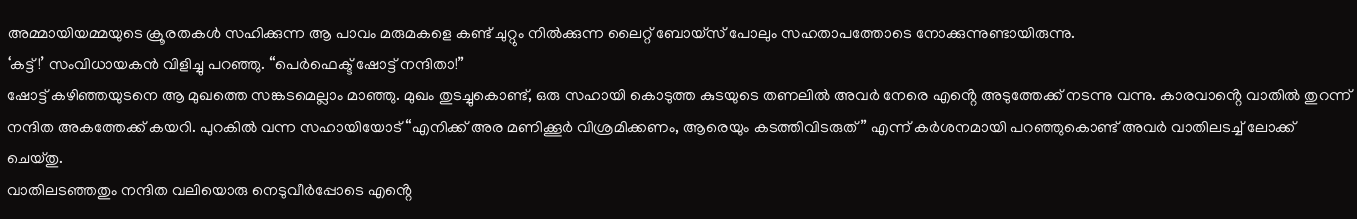അമ്മായിയമ്മയുടെ ക്രൂരതകൾ സഹിക്കുന്ന ആ പാവം മരുമകളെ കണ്ട് ചുറ്റും നിൽക്കുന്ന ലൈറ്റ് ബോയ്സ് പോലും സഹതാപത്തോടെ നോക്കുന്നുണ്ടായിരുന്നു.
‘കട്ട്!’ സംവിധായകൻ വിളിച്ചു പറഞ്ഞു. “പെർഫെക്ട് ഷോട്ട് നന്ദിതാ!”
ഷോട്ട് കഴിഞ്ഞയുടനെ ആ മുഖത്തെ സങ്കടമെല്ലാം മാഞ്ഞു. മുഖം തുടച്ചുകൊണ്ട്, ഒരു സഹായി കൊടുത്ത കുടയുടെ തണലിൽ അവർ നേരെ എൻ്റെ അടുത്തേക്ക് നടന്നു വന്നു. കാരവാൻ്റെ വാതിൽ തുറന്ന് നന്ദിത അകത്തേക്ക് കയറി. പുറകിൽ വന്ന സഹായിയോട് “എനിക്ക് അര മണിക്കൂർ വിശ്രമിക്കണം, ആരെയും കടത്തിവിടരുത്” എന്ന് കർശനമായി പറഞ്ഞുകൊണ്ട് അവർ വാതിലടച്ച് ലോക്ക് ചെയ്തു.
വാതിലടഞ്ഞതും നന്ദിത വലിയൊരു നെടുവീർപ്പോടെ എൻ്റെ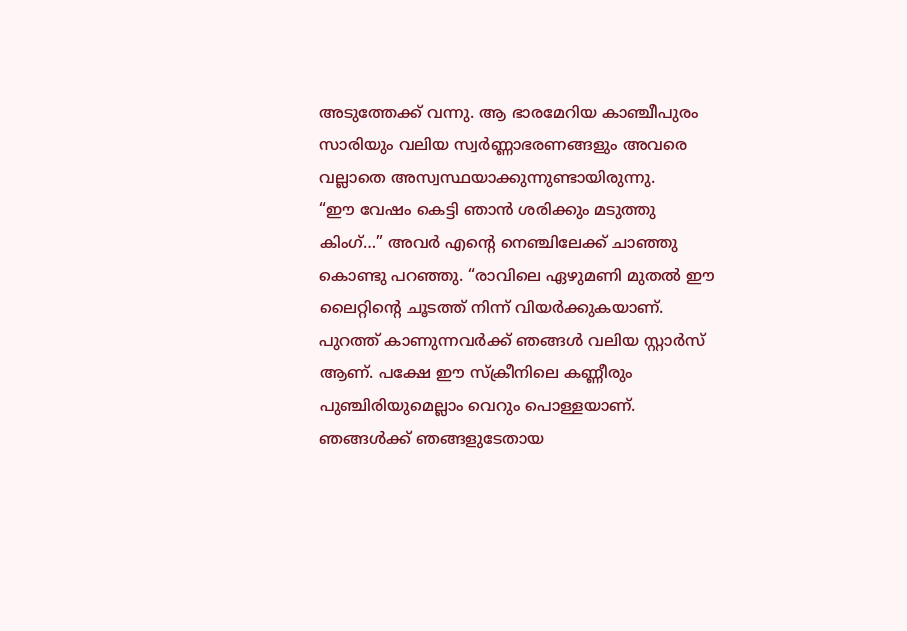അടുത്തേക്ക് വന്നു. ആ ഭാരമേറിയ കാഞ്ചീപുരം സാരിയും വലിയ സ്വർണ്ണാഭരണങ്ങളും അവരെ വല്ലാതെ അസ്വസ്ഥയാക്കുന്നുണ്ടായിരുന്നു.
“ഈ വേഷം കെട്ടി ഞാൻ ശരിക്കും മടുത്തു കിംഗ്…” അവർ എൻ്റെ നെഞ്ചിലേക്ക് ചാഞ്ഞു കൊണ്ടു പറഞ്ഞു. “രാവിലെ ഏഴുമണി മുതൽ ഈ ലൈറ്റിൻ്റെ ചൂടത്ത് നിന്ന് വിയർക്കുകയാണ്. പുറത്ത് കാണുന്നവർക്ക് ഞങ്ങൾ വലിയ സ്റ്റാർസ് ആണ്. പക്ഷേ ഈ സ്ക്രീനിലെ കണ്ണീരും പുഞ്ചിരിയുമെല്ലാം വെറും പൊള്ളയാണ്.
ഞങ്ങൾക്ക് ഞങ്ങളുടേതായ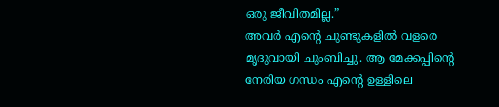ഒരു ജീവിതമില്ല.”
അവർ എൻ്റെ ചുണ്ടുകളിൽ വളരെ മൃദുവായി ചുംബിച്ചു. ആ മേക്കപ്പിൻ്റെ നേരിയ ഗന്ധം എൻ്റെ ഉള്ളിലെ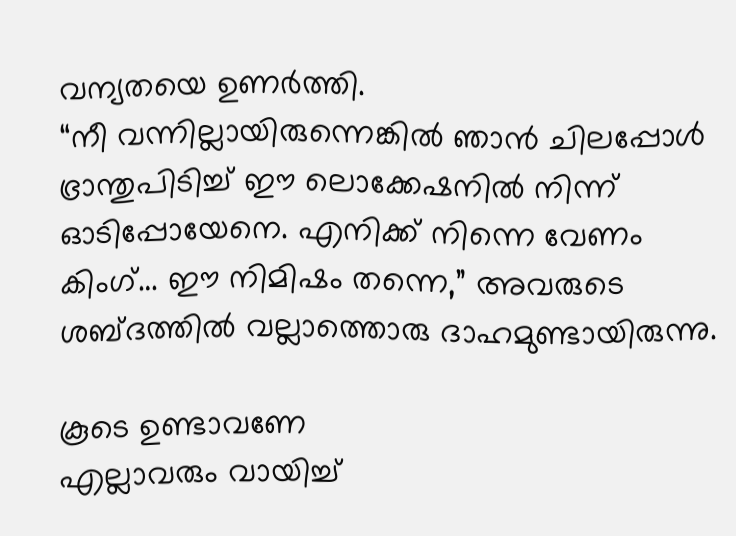വന്യതയെ ഉണർത്തി.
“നീ വന്നില്ലായിരുന്നെങ്കിൽ ഞാൻ ചിലപ്പോൾ ഭ്രാന്തുപിടിച്ച് ഈ ലൊക്കേഷനിൽ നിന്ന് ഓടിപ്പോയേനെ. എനിക്ക് നിന്നെ വേണം കിംഗ്… ഈ നിമിഷം തന്നെ,” അവരുടെ ശബ്ദത്തിൽ വല്ലാത്തൊരു ദാഹമുണ്ടായിരുന്നു.

കൂടെ ഉണ്ടാവണേ
എല്ലാവരും വായിച്ച്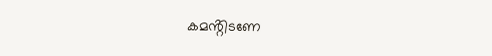കമൻ്റിടണേ